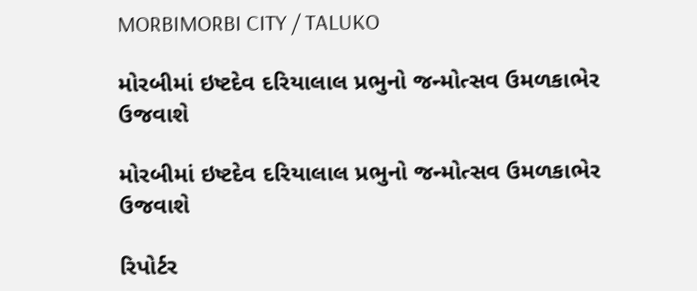MORBIMORBI CITY / TALUKO

મોરબીમાં ઇષ્ટદેવ દરિયાલાલ પ્રભુનો જન્મોત્સવ ઉમળકાભેર ઉજવાશે

મોરબીમાં ઇષ્ટદેવ દરિયાલાલ પ્રભુનો જન્મોત્સવ ઉમળકાભેર ઉજવાશે

રિપોર્ટર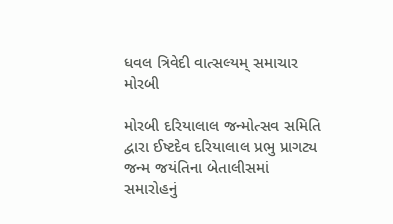ધવલ ત્રિવેદી વાત્સલ્યમ્ સમાચાર મોરબી

મોરબી દરિયાલાલ જન્મોત્સવ સમિતિ દ્વારા ઈષ્ટદેવ દરિયાલાલ પ્રભુ પ્રાગટ્ય જન્મ જયંતિના બેતાલીસમાં સમારોહનું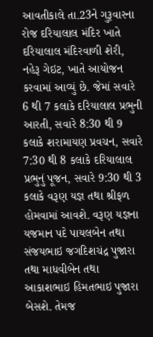આવતીકાલે તા.23ને ગુરૂવારના રોજ દરિયાલાલ મંદિર ખાતે દરિયાલાલ મંદિરવાળી શેરી, નહેરૂ ગેઇટ, ખાતે આયોજન કરવામાં આવ્યું છે. જેમાં સવારે 6 થી 7 કલાકે દરિયાલાલ પ્રભુની આરતી, સવારે 8:30 થી 9 કલાકે શરામાયણ પ્રવચન, સવારે 7:30 થી 8 કલાકે દરિયાલાલ પ્રભુનું પૂજન, સવારે 9:30 થી 3 કલાકે વરૂણ યજ્ઞ તથા શ્રીફળ હોમવામાં આવશે. વરૂણ યજ્ઞના યજમાન પદે પાયલબેન તથા સંજયભાઇ જગદિશચંદ્ર પુજારા તથા માધવીબેન તથા આકાશભાઇ હિમતભાઇ પુજારા બેસશે. તેમજ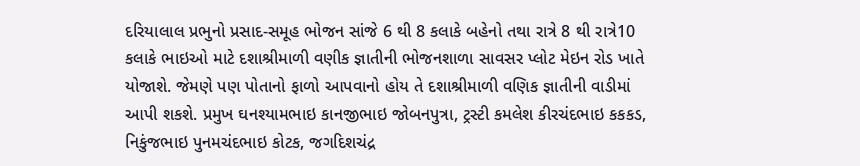દરિયાલાલ પ્રભુનો પ્રસાદ-સમૂહ ભોજન સાંજે 6 થી 8 કલાકે બહેનો તથા રાત્રે 8 થી રાત્રે10 કલાકે ભાઇઓ માટે દશાશ્રીમાળી વણીક જ્ઞાતીની ભોજનશાળા સાવસર પ્લોટ મેઇન રોડ ખાતે યોજાશે. જેમણે પણ પોતાનો ફાળો આપવાનો હોય તે દશાશ્રીમાળી વણિક જ્ઞાતીની વાડીમાં આપી શકશે. પ્રમુખ ઘનશ્યામભાઇ કાનજીભાઇ જોબનપુત્રા, ટ્રસ્ટી કમલેશ કીરચંદભાઇ કકકડ, નિકુંજભાઇ પુનમચંદભાઇ કોટક, જગદિશચંદ્ર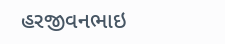હરજીવનભાઇ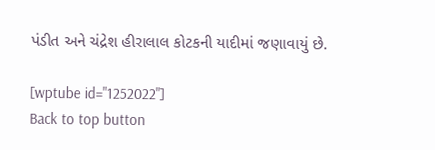પંડીત અને ચંદ્રેશ હીરાલાલ કોટકની યાદીમાં જણાવાયું છે.

[wptube id="1252022"]
Back to top button